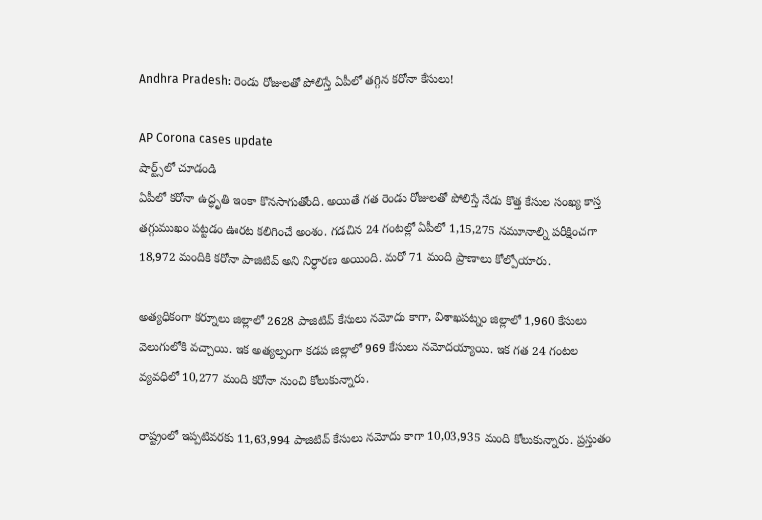Andhra Pradesh: రెండు రోజులతో పోలిస్తే ఏపీలో తగ్గిన కరోనా కేసులు!

AP Corona cases update
షార్ట్స్‌లో చూడండి
ఏపీలో కరోనా ఉద్ధృతి ఇంకా కొనసాగుతోంది. అయితే గత రెండు రోజులతో పోలిస్తే నేడు కొత్త కేసుల సంఖ్య కాస్త తగ్గుముఖం పట్టడం ఊరట కలిగించే అంశం. గడచిన 24 గంటల్లో ఏపీలో 1,15,275 నమూనాల్ని పరీక్షించగా 18,972 మందికి కరోనా పాజిటివ్ అని నిర్ధారణ అయింది. మరో 71 మంది ప్రాణాలు కోల్పోయారు.

అత్యధికంగా కర్నూలు జిల్లాలో 2628 పాజిటివ్ కేసులు నమోదు కాగా, విశాఖపట్నం జిల్లాలో 1,960 కేసులు వెలుగులోకి వచ్చాయి. ఇక అత్యల్పంగా కడప జిల్లాలో 969 కేసులు నమోదయ్యాయి. ఇక గత 24 గంటల వ్యవధిలో 10,277 మంది కరోనా నుంచి కోలుకున్నారు.

రాష్ట్రంలో ఇప్పటివరకు 11,63,994 పాజిటివ్ కేసులు నమోదు కాగా 10,03,935 మంది కోలుకున్నారు. ప్రస్తుతం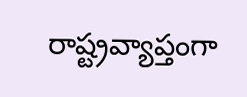రాష్ట్రవ్యాప్తంగా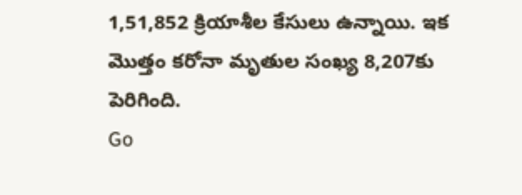1,51,852 క్రియాశీల కేసులు ఉన్నాయి. ఇక మొత్తం కరోనా మృతుల సంఖ్య 8,207కు పెరిగింది.
Go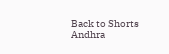Back to Shorts
Andhra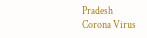Pradesh
Corona Virus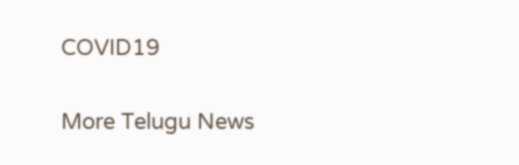COVID19

More Telugu News